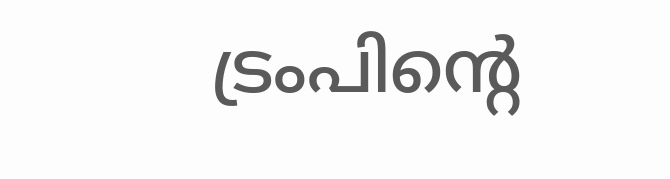ട്രംപിന്റെ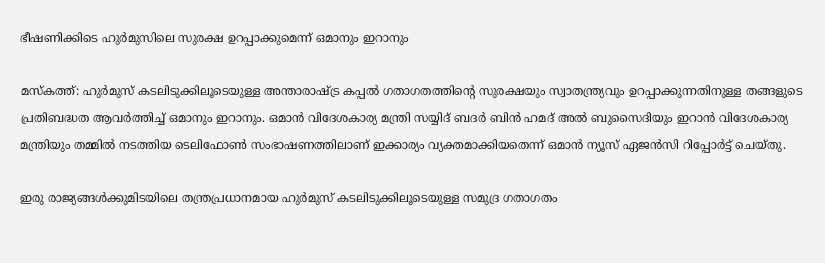ഭീഷണിക്കിടെ ഹുർമുസിലെ സുരക്ഷ ഉറപ്പാക്കുമെന്ന് ഒമാനും ഇറാനും

മസ്കത്ത്: ഹുർമുസ് കടലിടുക്കിലൂടെയുള്ള അന്താരാഷ്ട്ര കപ്പൽ ഗതാഗതത്തിന്റെ സുരക്ഷയും സ്വാതന്ത്ര്യവും ഉറപ്പാക്കുന്നതിനുള്ള തങ്ങളുടെ പ്രതിബദ്ധത ആവർത്തിച്ച് ഒമാനും ഇറാനും. ഒമാൻ വിദേശകാര്യ മന്ത്രി സയ്യിദ് ബദർ ബിൻ ഹമദ് അൽ ബുസൈദിയും ഇറാൻ വിദേശകാര്യ മന്ത്രിയും തമ്മിൽ നടത്തിയ ടെലിഫോൺ സംഭാഷണത്തിലാണ് ഇക്കാര്യം വ്യക്തമാക്കിയതെന്ന് ഒമാൻ ന്യൂസ് ഏജൻസി റിപ്പോർട്ട് ചെയ്തു.

ഇരു രാജ്യങ്ങൾക്കുമിടയിലെ തന്ത്രപ്രധാനമായ ഹുർമുസ് കടലിടുക്കിലൂടെയുള്ള സമുദ്ര ഗതാഗതം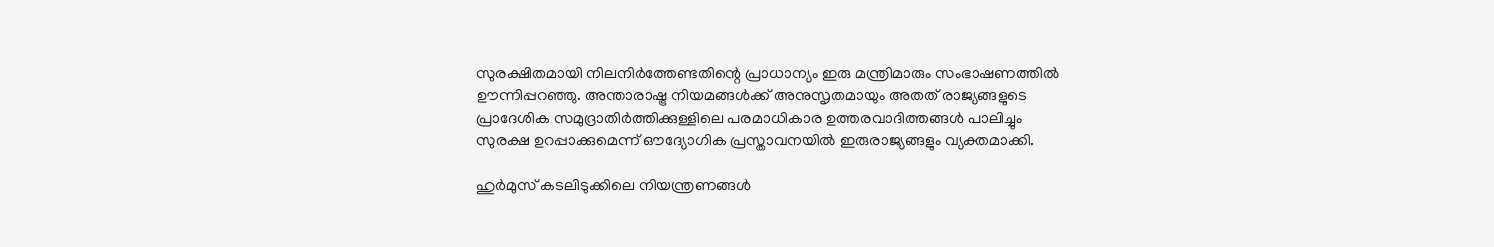സുരക്ഷിതമായി നിലനിർത്തേണ്ടതിന്റെ പ്രാധാന്യം ഇരു മന്ത്രിമാരും സംഭാഷണത്തിൽ ഊന്നിപ്പറഞ്ഞു. അന്താരാഷ്ട്ര നിയമങ്ങൾക്ക് അനുസൃതമായും അതത് രാജ്യങ്ങളുടെ പ്രാദേശിക സമുദ്രാതിർത്തിക്കുള്ളിലെ പരമാധികാര ഉത്തരവാദിത്തങ്ങൾ പാലിച്ചും സുരക്ഷ ഉറപ്പാക്കുമെന്ന് ഔദ്യോഗിക പ്രസ്താവനയിൽ ഇരുരാജ്യങ്ങളും വ്യക്തമാക്കി.

ഹുർമുസ് കടലിടുക്കിലെ നിയന്ത്രണങ്ങൾ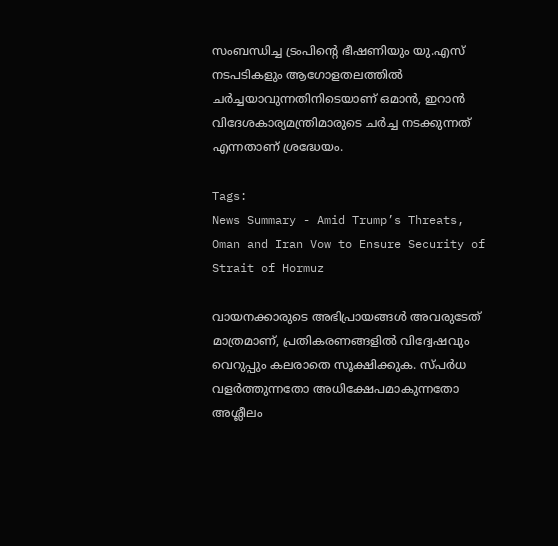സംബന്ധിച്ച ട്രംപിന്റെ ഭീഷണിയും യു.എസ് നടപടികളും ആഗോളതലത്തിൽ ചർച്ചയാവുന്നതിനിടെയാണ് ഒമാൻ, ഇറാൻ വിദേശകാര്യമന്ത്രിമാരുടെ ചർച്ച നടക്കുന്നത് എന്നതാണ് ശ്രദ്ധേയം.

Tags:
News Summary - Amid Trump’s Threats, Oman and Iran Vow to Ensure Security of Strait of Hormuz

വായനക്കാരുടെ അഭിപ്രായങ്ങള്‍ അവരുടേത് മാത്രമാണ്, പ്രതികരണങ്ങളിൽ വിദ്വേഷവും വെറുപ്പും കലരാതെ സൂക്ഷിക്കുക. സ്പർധ വളർത്തുന്നതോ അധിക്ഷേപമാകുന്നതോ അശ്ലീലം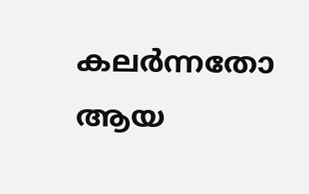കലർന്നതോ ആയ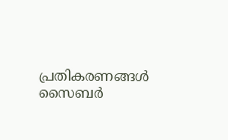പ്രതികരണങ്ങൾ സൈബർ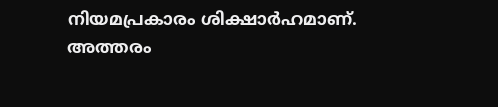നിയമപ്രകാരം ശിക്ഷാർഹമാണ്. അത്തരം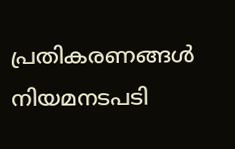പ്രതികരണങ്ങൾ നിയമനടപടി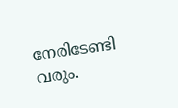നേരിടേണ്ടി വരും.